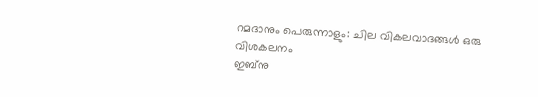റമദാനും പെരുന്നാളും: ചില വികലവാദങ്ങൾ ഒരു വിശകലനം
ഇബ്നു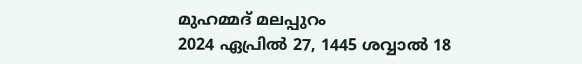മുഹമ്മദ് മലപ്പുറം
2024 ഏപ്രിൽ 27, 1445 ശവ്വാൽ 18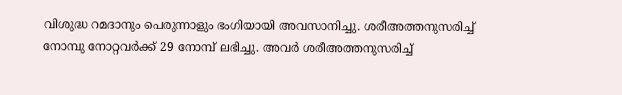വിശുദ്ധ റമദാനും പെരുന്നാളും ഭംഗിയായി അവസാനിച്ചു. ശരീഅത്തനുസരിച്ച് നോമ്പു നോറ്റവർക്ക് 29 നോമ്പ് ലഭിച്ചു. അവർ ശരീഅത്തനുസരിച്ച്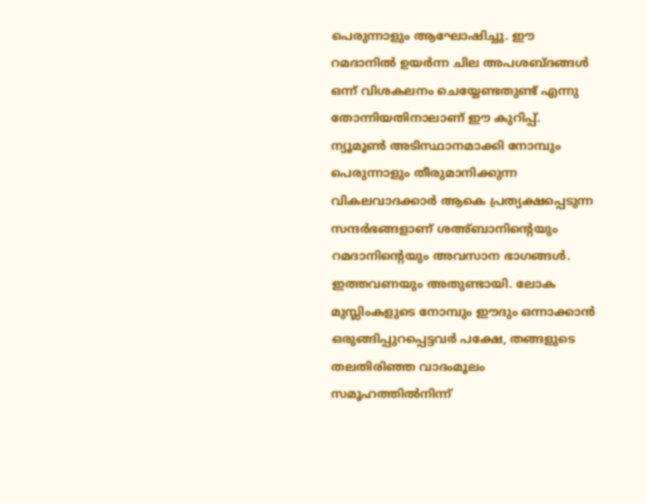പെരുന്നാളും ആഘോഷിച്ചു. ഈ റമദാനിൽ ഉയർന്ന ചില അപശബ്ദങ്ങൾ ഒന്ന് വിശകലനം ചെയ്യേണ്ടതുണ്ട് എന്നു തോന്നിയതിനാലാണ് ഈ കുറിപ്പ്.
ന്യൂമൂൺ അടിസ്ഥാനമാക്കി നോമ്പും പെരുന്നാളും തീരുമാനിക്കുന്ന വികലവാദക്കാർ ആകെ പ്രത്യക്ഷപ്പെടുന്ന സന്ദർഭങ്ങളാണ് ശഅ്ബാനിന്റെയും റമദാനിന്റെയും അവസാന ഭാഗങ്ങൾ. ഇത്തവണയും അതുണ്ടായി. ലോക മുസ്ലിംകളുടെ നോമ്പും ഈദും ഒന്നാക്കാൻ ഒരുങ്ങിപ്പുറപ്പെട്ടവർ പക്ഷേ, തങ്ങളുടെ തലതിരിഞ്ഞ വാദംമൂലം സമൂഹത്തിൽനിന്ന്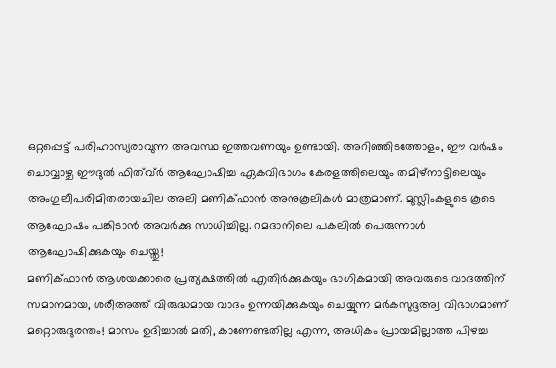ഒറ്റപ്പെട്ട് പരിഹാസ്യരാവുന്ന അവസ്ഥ ഇത്തവണയും ഉണ്ടായി. അറിഞ്ഞിടത്തോളം, ഈ വർഷം ചൊവ്വാഴ്ച ഈദുൽ ഫിത്വ്ർ ആഘോഷിച്ച ഏകവിഭാഗം കേരളത്തിലെയും തമിഴ്നാട്ടിലെയും അംഗുലീപരിമിതരായചില അലി മണിക്ഫാൻ അനുകൂലികൾ മാത്രമാണ്. മുസ്ലിംകളുടെ കൂടെ ആഘോഷം പങ്കിടാൻ അവർക്കു സാധിച്ചില്ല. റമദാനിലെ പകലിൽ പെരുന്നാൾ ആഘോഷിക്കുകയും ചെയ്തു!
മണിക്ഫാൻ ആശയക്കാരെ പ്രത്യക്ഷത്തിൽ എതിർക്കുകയും ഭാഗികമായി അവരുടെ വാദത്തിന് സമാനമായ, ശരീഅത്ത് വിരുദ്ധമായ വാദം ഉന്നയിക്കുകയും ചെയ്യുന്ന മർകസുദ്ദഅ്വ വിഭാഗമാണ് മറ്റൊരുദുരന്തം! മാസം ഉദിച്ചാൽ മതി, കാണേണ്ടതില്ല എന്ന, അധികം പ്രായമില്ലാത്ത പിഴച്ച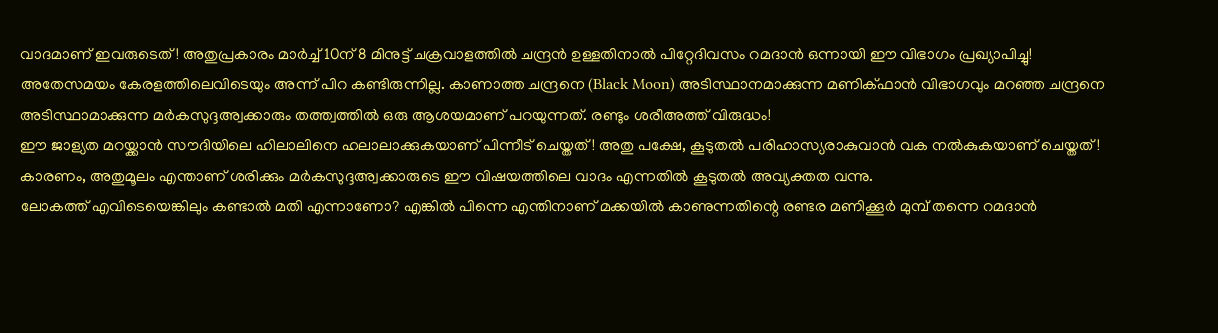വാദമാണ് ഇവരുടെത്! അതുപ്രകാരം മാർച്ച് 10ന് 8 മിനുട്ട് ചക്രവാളത്തിൽ ചന്ദ്രൻ ഉള്ളതിനാൽ പിറ്റേദിവസം റമദാൻ ഒന്നായി ഈ വിഭാഗം പ്രഖ്യാപിച്ചു! അതേസമയം കേരളത്തിലെവിടെയും അന്ന് പിറ കണ്ടിരുന്നില്ല. കാണാത്ത ചന്ദ്രനെ (Black Moon) അടിസ്ഥാനമാക്കുന്ന മണിക്ഫാൻ വിഭാഗവും മറഞ്ഞ ചന്ദ്രനെ അടിസ്ഥാമാക്കുന്ന മർകസുദ്ദഅ്വക്കാരും തത്ത്വത്തിൽ ഒരു ആശയമാണ് പറയുന്നത്. രണ്ടും ശരീഅത്ത് വിരുദ്ധം!
ഈ ജാള്യത മറയ്ക്കാൻ സൗദിയിലെ ഹിലാലിനെ ഹലാലാക്കുകയാണ് പിന്നീട് ചെയ്തത്! അതു പക്ഷേ, കൂടുതൽ പരിഹാസ്യരാകുവാൻ വക നൽകുകയാണ് ചെയ്തത്! കാരണം, അതുമൂലം എന്താണ് ശരിക്കും മർകസുദ്ദഅ്വക്കാരുടെ ഈ വിഷയത്തിലെ വാദം എന്നതിൽ കൂടുതൽ അവ്യക്തത വന്നു.
ലോകത്ത് എവിടെയെങ്കിലും കണ്ടാൽ മതി എന്നാണോ? എങ്കിൽ പിന്നെ എന്തിനാണ് മക്കയിൽ കാണുന്നതിന്റെ രണ്ടര മണിക്കൂർ മുമ്പ് തന്നെ റമദാൻ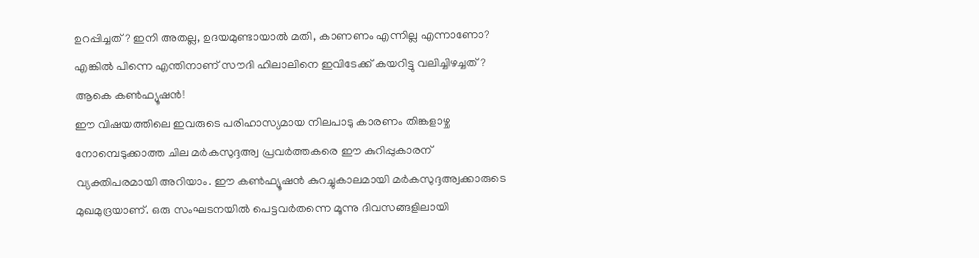ഉറപ്പിച്ചത്? ഇനി അതല്ല, ഉദയമുണ്ടായാൽ മതി, കാണണം എന്നില്ല എന്നാണോ? എങ്കിൽ പിന്നെ എന്തിനാണ് സൗദി ഹിലാലിനെ ഇവിടേക്ക് കയറിട്ടു വലിച്ചിഴച്ചത്? ആകെ കൺഫ്യൂഷൻ!
ഈ വിഷയത്തിലെ ഇവരുടെ പരിഹാസ്യമായ നിലപാടു കാരണം തിങ്കളാഴ്ച നോമ്പെടുക്കാത്ത ചില മർകസുദ്ദഅ്വ പ്രവർത്തകരെ ഈ കുറിപ്പുകാരന് വ്യക്തിപരമായി അറിയാം. ഈ കൺഫ്യൂഷൻ കുറച്ചുകാലമായി മർകസുദ്ദഅ്വക്കാരുടെ മുഖമുദ്രയാണ്. ഒരു സംഘടനയിൽ പെട്ടവർതന്നെ മൂന്നു ദിവസങ്ങളിലായി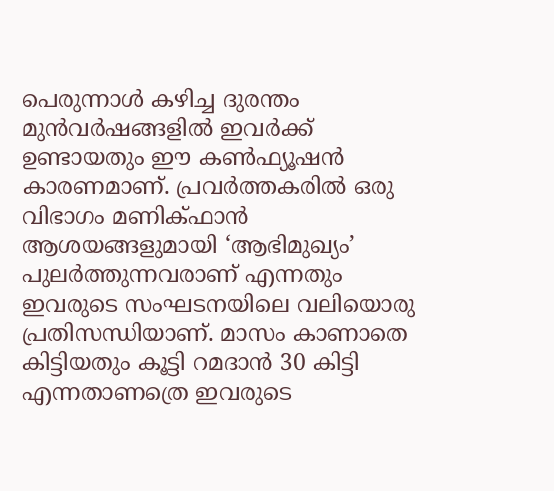പെരുന്നാൾ കഴിച്ച ദുരന്തം മുൻവർഷങ്ങളിൽ ഇവർക്ക് ഉണ്ടായതും ഈ കൺഫ്യൂഷൻ കാരണമാണ്. പ്രവർത്തകരിൽ ഒരു വിഭാഗം മണിക്ഫാൻ ആശയങ്ങളുമായി ‘ആഭിമുഖ്യം’ പുലർത്തുന്നവരാണ് എന്നതും ഇവരുടെ സംഘടനയിലെ വലിയൊരു പ്രതിസന്ധിയാണ്. മാസം കാണാതെ കിട്ടിയതും കൂട്ടി റമദാൻ 30 കിട്ടി എന്നതാണത്രെ ഇവരുടെ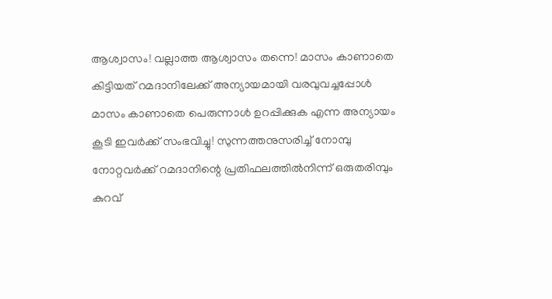ആശ്വാസം! വല്ലാത്ത ആശ്വാസം തന്നെ! മാസം കാണാതെ കിട്ടിയത് റമദാനിലേക്ക് അന്യായമായി വരവുവച്ചപ്പോൾ മാസം കാണാതെ പെരുന്നാൾ ഉറപ്പിക്കുക എന്ന അന്യായം കൂടി ഇവർക്ക് സംഭവിച്ചു! സുന്നത്തനുസരിച്ച് നോമ്പു നോറ്റവർക്ക് റമദാനിന്റെ പ്രതിഫലത്തിൽനിന്ന് ഒരുതരിമ്പും കുറവ്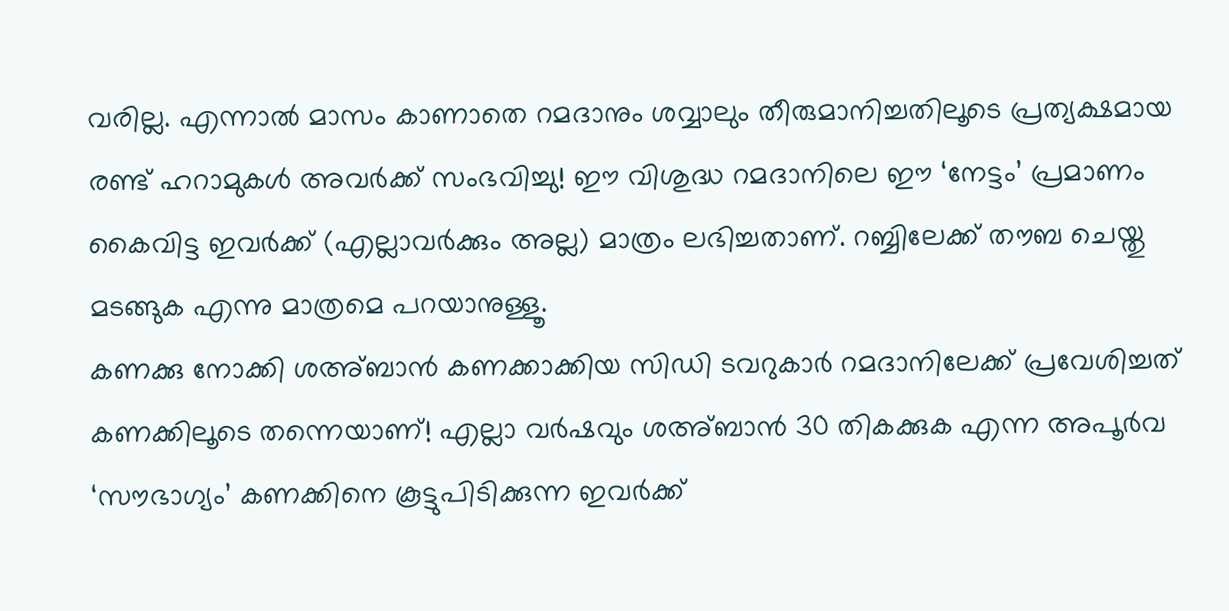വരില്ല. എന്നാൽ മാസം കാണാതെ റമദാനും ശവ്വാലും തീരുമാനിച്ചതിലൂടെ പ്രത്യക്ഷമായ രണ്ട് ഹറാമുകൾ അവർക്ക് സംഭവിച്ചു! ഈ വിശുദ്ധ റമദാനിലെ ഈ ‘നേട്ടം’ പ്രമാണം കൈവിട്ട ഇവർക്ക് (എല്ലാവർക്കും അല്ല) മാത്രം ലഭിച്ചതാണ്. റബ്ബിലേക്ക് തൗബ ചെയ്തു മടങ്ങുക എന്നു മാത്രമെ പറയാനുള്ളൂ.
കണക്കു നോക്കി ശഅ്ബാൻ കണക്കാക്കിയ സിഡി ടവറുകാർ റമദാനിലേക്ക് പ്രവേശിച്ചത് കണക്കിലൂടെ തന്നെയാണ്! എല്ലാ വർഷവും ശഅ്ബാൻ 30 തികക്കുക എന്ന അപൂർവ ‘സൗഭാഗ്യം’ കണക്കിനെ കൂട്ടുപിടിക്കുന്ന ഇവർക്ക്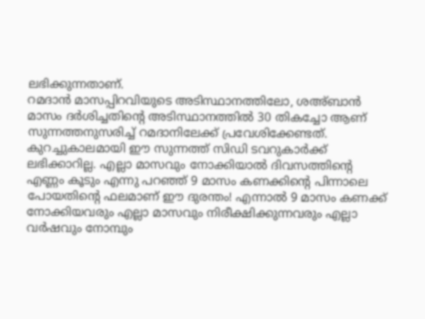ലഭിക്കുന്നതാണ്.
റമദാൻ മാസപ്പിറവിയുടെ അടിസ്ഥാനത്തിലോ, ശഅ്ബാൻ മാസം ദർശിച്ചതിന്റെ അടിസ്ഥാനത്തിൽ 30 തികച്ചോ ആണ് സുന്നത്തനുസരിച്ച് റമദാനിലേക്ക് പ്രവേശിക്കേണ്ടത്. കുറച്ചുകാലമായി ഈ സുന്നത്ത് സിഡി ടവറുകാർക്ക് ലഭിക്കാറില്ല. എല്ലാ മാസവും നോക്കിയാൽ ദിവസത്തിന്റെ എണ്ണം കൂടും എന്നു പറഞ്ഞ് 9 മാസം കണക്കിന്റെ പിന്നാലെ പോയതിന്റെ ഫലമാണ് ഈ ദുരന്തം! എന്നാൽ 9 മാസം കണക്ക് നോക്കിയവരും എല്ലാ മാസവും നിരീക്ഷിക്കുന്നവരും എല്ലാ വർഷവും നോമ്പും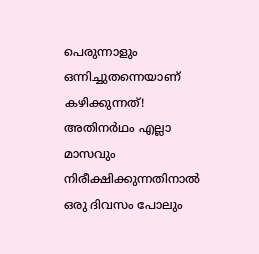പെരുന്നാളും ഒന്നിച്ചുതന്നെയാണ് കഴിക്കുന്നത്! അതിനർഥം എല്ലാ മാസവും നിരീക്ഷിക്കുന്നതിനാൽ ഒരു ദിവസം പോലും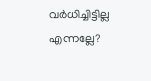വർധിച്ചിട്ടില്ല എന്നല്ലേ?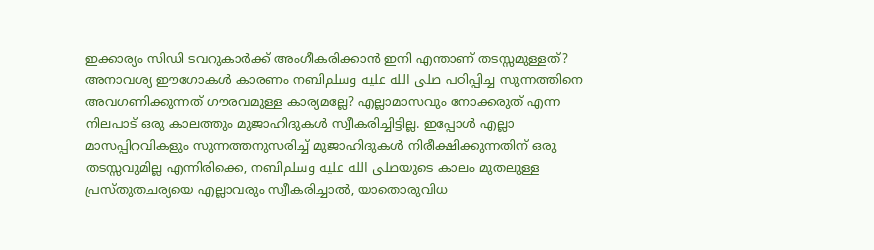ഇക്കാര്യം സിഡി ടവറുകാർക്ക് അംഗീകരിക്കാൻ ഇനി എന്താണ് തടസ്സമുള്ളത്?
അനാവശ്യ ഈഗോകൾ കാരണം നബിصلى الله عليه وسلم പഠിപ്പിച്ച സുന്നത്തിനെ അവഗണിക്കുന്നത് ഗൗരവമുള്ള കാര്യമല്ലേ? എല്ലാമാസവും നോക്കരുത് എന്ന നിലപാട് ഒരു കാലത്തും മുജാഹിദുകൾ സ്വീകരിച്ചിട്ടില്ല. ഇപ്പോൾ എല്ലാ മാസപ്പിറവികളും സുന്നത്തനുസരിച്ച് മുജാഹിദുകൾ നിരീക്ഷിക്കുന്നതിന് ഒരു തടസ്സവുമില്ല എന്നിരിക്കെ, നബിصلى الله عليه وسلمയുടെ കാലം മുതലുള്ള പ്രസ്തുതചര്യയെ എല്ലാവരും സ്വീകരിച്ചാൽ, യാതൊരുവിധ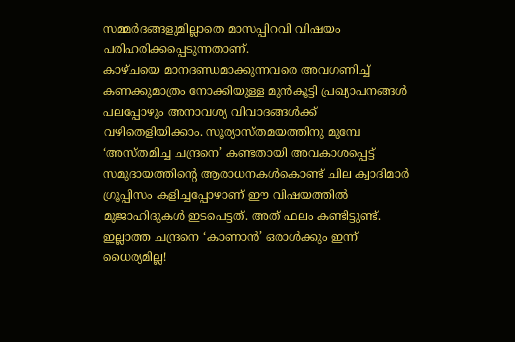സമ്മർദങ്ങളുമില്ലാതെ മാസപ്പിറവി വിഷയം പരിഹരിക്കപ്പെടുന്നതാണ്.
കാഴ്ചയെ മാനദണ്ഡമാക്കുന്നവരെ അവഗണിച്ച് കണക്കുമാത്രം നോക്കിയുള്ള മുൻകൂട്ടി പ്രഖ്യാപനങ്ങൾ പലപ്പോഴും അനാവശ്യ വിവാദങ്ങൾക്ക് വഴിതെളിയിക്കാം. സൂര്യാസ്തമയത്തിനു മുമ്പേ ‘അസ്തമിച്ച ചന്ദ്രനെ’ കണ്ടതായി അവകാശപ്പെട്ട് സമുദായത്തിന്റെ ആരാധനകൾകൊണ്ട് ചില ക്വാദിമാർ ഗ്രൂപ്പിസം കളിച്ചപ്പോഴാണ് ഈ വിഷയത്തിൽ മുജാഹിദുകൾ ഇടപെട്ടത്. അത് ഫലം കണ്ടിട്ടുണ്ട്. ഇല്ലാത്ത ചന്ദ്രനെ ‘കാണാൻ’ ഒരാൾക്കും ഇന്ന് ധൈര്യമില്ല!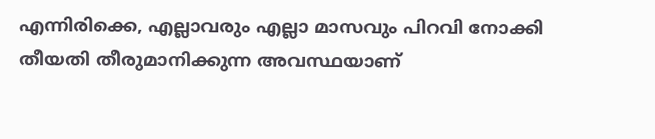എന്നിരിക്കെ, എല്ലാവരും എല്ലാ മാസവും പിറവി നോക്കി തീയതി തീരുമാനിക്കുന്ന അവസ്ഥയാണ്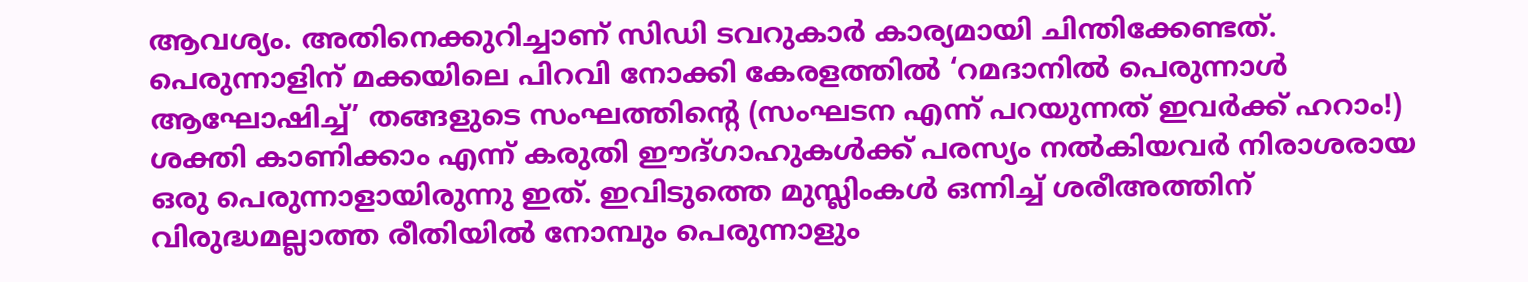ആവശ്യം. അതിനെക്കുറിച്ചാണ് സിഡി ടവറുകാർ കാര്യമായി ചിന്തിക്കേണ്ടത്.
പെരുന്നാളിന് മക്കയിലെ പിറവി നോക്കി കേരളത്തിൽ ‘റമദാനിൽ പെരുന്നാൾ ആഘോഷിച്ച്’ തങ്ങളുടെ സംഘത്തിന്റെ (സംഘടന എന്ന് പറയുന്നത് ഇവർക്ക് ഹറാം!) ശക്തി കാണിക്കാം എന്ന് കരുതി ഈദ്ഗാഹുകൾക്ക് പരസ്യം നൽകിയവർ നിരാശരായ ഒരു പെരുന്നാളായിരുന്നു ഇത്. ഇവിടുത്തെ മുസ്ലിംകൾ ഒന്നിച്ച് ശരീഅത്തിന് വിരുദ്ധമല്ലാത്ത രീതിയിൽ നോമ്പും പെരുന്നാളും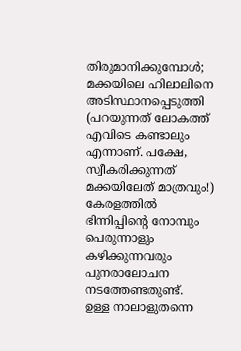തിരുമാനിക്കുമ്പോൾ; മക്കയിലെ ഹിലാലിനെ അടിസ്ഥാനപ്പെടുത്തി (പറയുന്നത് ലോകത്ത് എവിടെ കണ്ടാലും എന്നാണ്. പക്ഷേ, സ്വീകരിക്കുന്നത് മക്കയിലേത് മാത്രവും!) കേരളത്തിൽ ഭിന്നിപ്പിന്റെ നോമ്പും പെരുന്നാളും കഴിക്കുന്നവരും പുനരാലോചന നടത്തേണ്ടതുണ്ട്.
ഉള്ള നാലാളുതന്നെ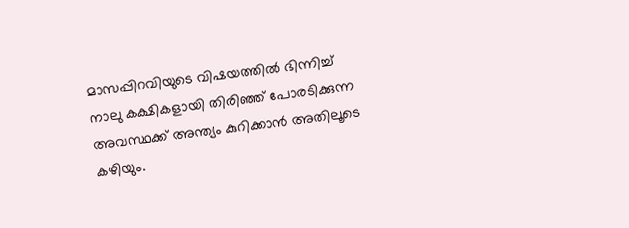മാസപ്പിറവിയുടെ വിഷയത്തിൽ ഭിന്നിച്ച് നാലു കക്ഷികളായി തിരിഞ്ഞ് പോരടിക്കുന്ന അവസ്ഥക്ക് അന്ത്യം കുറിക്കാൻ അതിലൂടെ കഴിയും.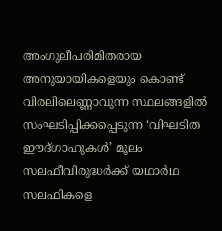അംഗുലീപരിമിതരായ അനുയായികളെയും കൊണ്ട് വിരലിലെണ്ണാവുന്ന സ്ഥലങ്ങളിൽ സംഘടിപ്പിക്കപ്പെടുന്ന ‘വിഘടിത ഈദ്ഗാഹുകൾ’ മൂലം സലഫീവിരുദ്ധർക്ക് യഥാർഥ സലഫികളെ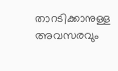താറടിക്കാനുള്ള അവസരവും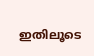ഇതിലൂടെ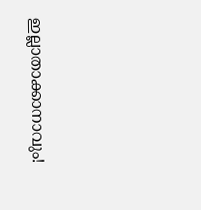ഇല്ലാതാക്കാനാവും!